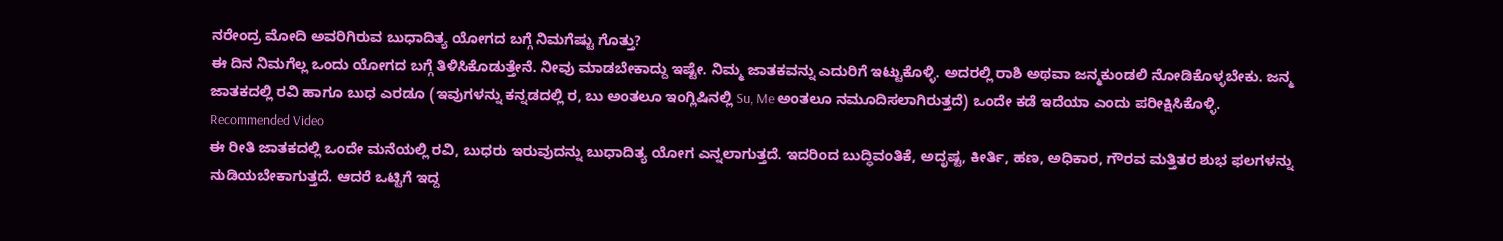ನರೇಂದ್ರ ಮೋದಿ ಅವರಿಗಿರುವ ಬುಧಾದಿತ್ಯ ಯೋಗದ ಬಗ್ಗೆ ನಿಮಗೆಷ್ಟು ಗೊತ್ತು?
ಈ ದಿನ ನಿಮಗೆಲ್ಲ ಒಂದು ಯೋಗದ ಬಗ್ಗೆ ತಿಳಿಸಿಕೊಡುತ್ತೇನೆ. ನೀವು ಮಾಡಬೇಕಾದ್ದು ಇಷ್ಟೇ. ನಿಮ್ಮ ಜಾತಕವನ್ನು ಎದುರಿಗೆ ಇಟ್ಟುಕೊಳ್ಳಿ. ಅದರಲ್ಲಿ ರಾಶಿ ಅಥವಾ ಜನ್ಮಕುಂಡಲಿ ನೋಡಿಕೊಳ್ಳಬೇಕು. ಜನ್ಮ ಜಾತಕದಲ್ಲಿ ರವಿ ಹಾಗೂ ಬುಧ ಎರಡೂ (ಇವುಗಳನ್ನು ಕನ್ನಡದಲ್ಲಿ ರ, ಬು ಅಂತಲೂ ಇಂಗ್ಲಿಷಿನಲ್ಲಿ Su, Me ಅಂತಲೂ ನಮೂದಿಸಲಾಗಿರುತ್ತದೆ) ಒಂದೇ ಕಡೆ ಇದೆಯಾ ಎಂದು ಪರೀಕ್ಷಿಸಿಕೊಳ್ಳಿ.
Recommended Video
ಈ ರೀತಿ ಜಾತಕದಲ್ಲಿ ಒಂದೇ ಮನೆಯಲ್ಲಿ ರವಿ, ಬುಧರು ಇರುವುದನ್ನು ಬುಧಾದಿತ್ಯ ಯೋಗ ಎನ್ನಲಾಗುತ್ತದೆ. ಇದರಿಂದ ಬುದ್ಧಿವಂತಿಕೆ, ಅದೃಷ್ಟ, ಕೀರ್ತಿ, ಹಣ, ಅಧಿಕಾರ, ಗೌರವ ಮತ್ತಿತರ ಶುಭ ಫಲಗಳನ್ನು ನುಡಿಯಬೇಕಾಗುತ್ತದೆ. ಆದರೆ ಒಟ್ಟಿಗೆ ಇದ್ದ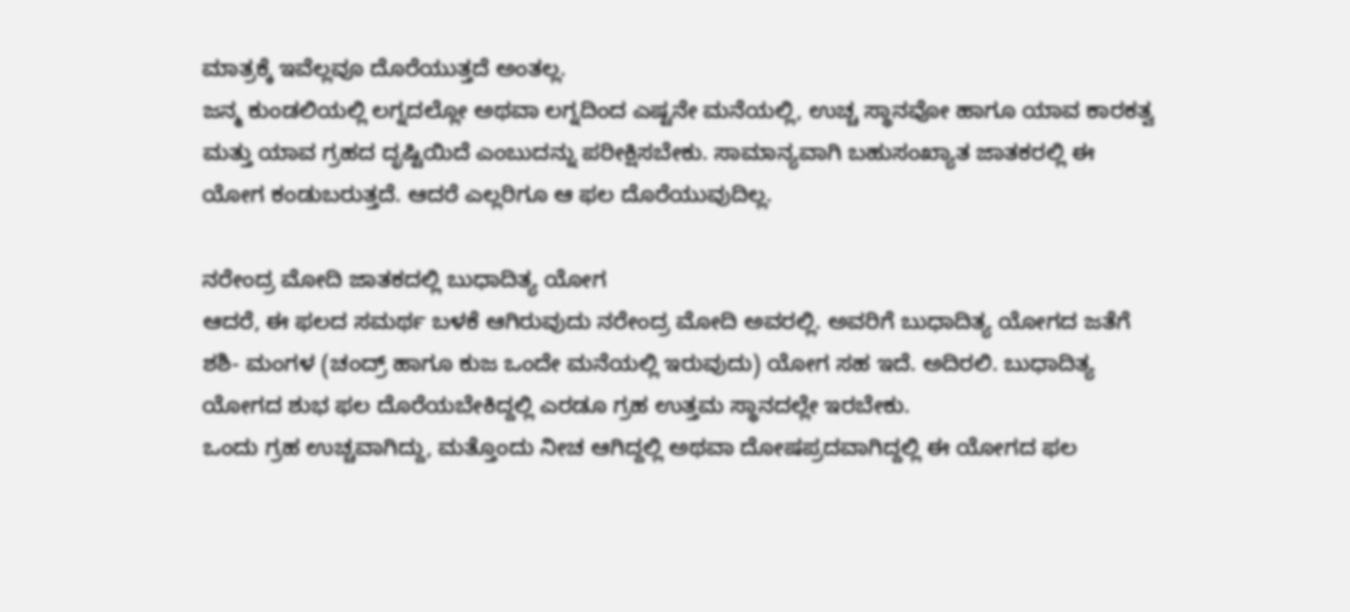ಮಾತ್ರಕ್ಕೆ ಇವೆಲ್ಲವೂ ದೊರೆಯುತ್ತದೆ ಅಂತಲ್ಲ.
ಜನ್ಮ ಕುಂಡಲಿಯಲ್ಲಿ ಲಗ್ನದಲ್ಲೋ ಅಥವಾ ಲಗ್ನದಿಂದ ಎಷ್ಟನೇ ಮನೆಯಲ್ಲಿ, ಉಚ್ಚ ಸ್ಥಾನವೋ ಹಾಗೂ ಯಾವ ಕಾರಕತ್ವ ಮತ್ತು ಯಾವ ಗ್ರಹದ ದೃಷ್ಟಿಯಿದೆ ಎಂಬುದನ್ನು ಪರೀಕ್ಷಿಸಬೇಕು. ಸಾಮಾನ್ಯವಾಗಿ ಬಹುಸಂಖ್ಯಾತ ಜಾತಕರಲ್ಲಿ ಈ ಯೋಗ ಕಂಡುಬರುತ್ತದೆ. ಆದರೆ ಎಲ್ಲರಿಗೂ ಆ ಫಲ ದೊರೆಯುವುದಿಲ್ಲ.

ನರೇಂದ್ರ ಮೋದಿ ಜಾತಕದಲ್ಲಿ ಬುಧಾದಿತ್ಯ ಯೋಗ
ಆದರೆ, ಈ ಫಲದ ಸಮರ್ಥ ಬಳಕೆ ಆಗಿರುವುದು ನರೇಂದ್ರ ಮೋದಿ ಅವರಲ್ಲಿ. ಅವರಿಗೆ ಬುಧಾದಿತ್ಯ ಯೋಗದ ಜತೆಗೆ ಶಶಿ- ಮಂಗಳ (ಚಂದ್ರ್ ಹಾಗೂ ಕುಜ ಒಂದೇ ಮನೆಯಲ್ಲಿ ಇರುವುದು) ಯೋಗ ಸಹ ಇದೆ. ಅದಿರಲಿ. ಬುಧಾದಿತ್ಯ ಯೋಗದ ಶುಭ ಫಲ ದೊರೆಯಬೇಕಿದ್ದಲ್ಲಿ ಎರಡೂ ಗ್ರಹ ಉತ್ತಮ ಸ್ಥಾನದಲ್ಲೇ ಇರಬೇಕು.
ಒಂದು ಗ್ರಹ ಉಚ್ಚವಾಗಿದ್ದು, ಮತ್ತೊಂದು ನೀಚ ಆಗಿದ್ದಲ್ಲಿ ಅಥವಾ ದೋಷಪ್ರದವಾಗಿದ್ದಲ್ಲಿ ಈ ಯೋಗದ ಫಲ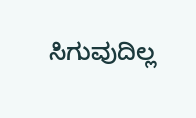ಸಿಗುವುದಿಲ್ಲ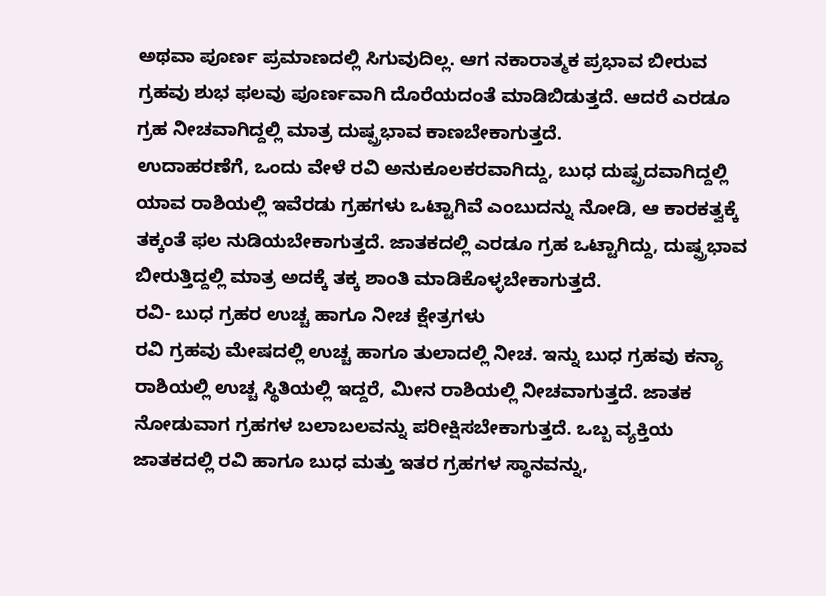ಅಥವಾ ಪೂರ್ಣ ಪ್ರಮಾಣದಲ್ಲಿ ಸಿಗುವುದಿಲ್ಲ. ಆಗ ನಕಾರಾತ್ಮಕ ಪ್ರಭಾವ ಬೀರುವ ಗ್ರಹವು ಶುಭ ಫಲವು ಪೂರ್ಣವಾಗಿ ದೊರೆಯದಂತೆ ಮಾಡಿಬಿಡುತ್ತದೆ. ಆದರೆ ಎರಡೂ ಗ್ರಹ ನೀಚವಾಗಿದ್ದಲ್ಲಿ ಮಾತ್ರ ದುಷ್ಪ್ರಭಾವ ಕಾಣಬೇಕಾಗುತ್ತದೆ.
ಉದಾಹರಣೆಗೆ, ಒಂದು ವೇಳೆ ರವಿ ಅನುಕೂಲಕರವಾಗಿದ್ದು, ಬುಧ ದುಷ್ಪ್ರದವಾಗಿದ್ದಲ್ಲಿ ಯಾವ ರಾಶಿಯಲ್ಲಿ ಇವೆರಡು ಗ್ರಹಗಳು ಒಟ್ಟಾಗಿವೆ ಎಂಬುದನ್ನು ನೋಡಿ, ಆ ಕಾರಕತ್ವಕ್ಕೆ ತಕ್ಕಂತೆ ಫಲ ನುಡಿಯಬೇಕಾಗುತ್ತದೆ. ಜಾತಕದಲ್ಲಿ ಎರಡೂ ಗ್ರಹ ಒಟ್ಟಾಗಿದ್ದು, ದುಷ್ಪ್ರಭಾವ ಬೀರುತ್ತಿದ್ದಲ್ಲಿ ಮಾತ್ರ ಅದಕ್ಕೆ ತಕ್ಕ ಶಾಂತಿ ಮಾಡಿಕೊಳ್ಳಬೇಕಾಗುತ್ತದೆ.
ರವಿ- ಬುಧ ಗ್ರಹರ ಉಚ್ಚ ಹಾಗೂ ನೀಚ ಕ್ಷೇತ್ರಗಳು
ರವಿ ಗ್ರಹವು ಮೇಷದಲ್ಲಿ ಉಚ್ಚ ಹಾಗೂ ತುಲಾದಲ್ಲಿ ನೀಚ. ಇನ್ನು ಬುಧ ಗ್ರಹವು ಕನ್ಯಾ ರಾಶಿಯಲ್ಲಿ ಉಚ್ಚ ಸ್ಥಿತಿಯಲ್ಲಿ ಇದ್ದರೆ, ಮೀನ ರಾಶಿಯಲ್ಲಿ ನೀಚವಾಗುತ್ತದೆ. ಜಾತಕ ನೋಡುವಾಗ ಗ್ರಹಗಳ ಬಲಾಬಲವನ್ನು ಪರೀಕ್ಷಿಸಬೇಕಾಗುತ್ತದೆ. ಒಬ್ಬ ವ್ಯಕ್ತಿಯ ಜಾತಕದಲ್ಲಿ ರವಿ ಹಾಗೂ ಬುಧ ಮತ್ತು ಇತರ ಗ್ರಹಗಳ ಸ್ಥಾನವನ್ನು,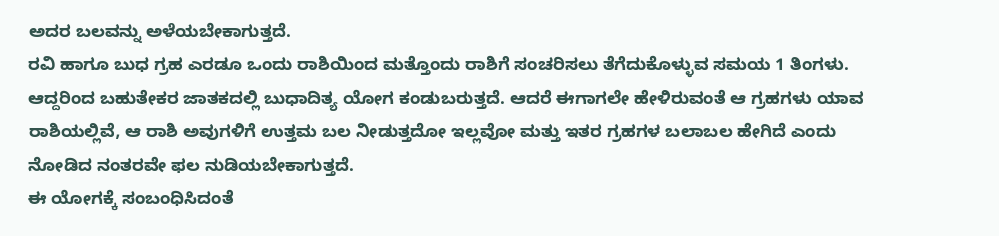ಅದರ ಬಲವನ್ನು ಅಳೆಯಬೇಕಾಗುತ್ತದೆ.
ರವಿ ಹಾಗೂ ಬುಧ ಗ್ರಹ ಎರಡೂ ಒಂದು ರಾಶಿಯಿಂದ ಮತ್ತೊಂದು ರಾಶಿಗೆ ಸಂಚರಿಸಲು ತೆಗೆದುಕೊಳ್ಳುವ ಸಮಯ 1 ತಿಂಗಳು. ಆದ್ದರಿಂದ ಬಹುತೇಕರ ಜಾತಕದಲ್ಲಿ ಬುಧಾದಿತ್ಯ ಯೋಗ ಕಂಡುಬರುತ್ತದೆ. ಆದರೆ ಈಗಾಗಲೇ ಹೇಳಿರುವಂತೆ ಆ ಗ್ರಹಗಳು ಯಾವ ರಾಶಿಯಲ್ಲಿವೆ, ಆ ರಾಶಿ ಅವುಗಳಿಗೆ ಉತ್ತಮ ಬಲ ನೀಡುತ್ತದೋ ಇಲ್ಲವೋ ಮತ್ತು ಇತರ ಗ್ರಹಗಳ ಬಲಾಬಲ ಹೇಗಿದೆ ಎಂದು ನೋಡಿದ ನಂತರವೇ ಫಲ ನುಡಿಯಬೇಕಾಗುತ್ತದೆ.
ಈ ಯೋಗಕ್ಕೆ ಸಂಬಂಧಿಸಿದಂತೆ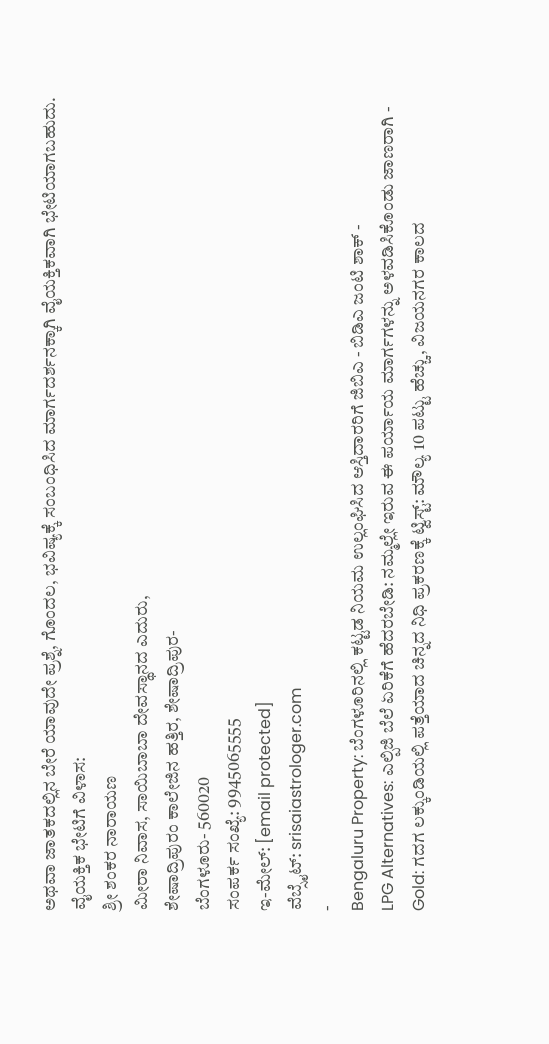ಅಥವಾ ಜಾತಕದಲ್ಲಿನ ಬೇರೆ ಯಾವುದೇ ಪ್ರಶ್ನೆ, ಗೊಂದಲ, ಭವಿಷ್ಯಕ್ಕೆ ಸಂಬಂಧಿಸಿದ ಮಾರ್ಗದರ್ಶನಕ್ಕಾಗಿ ವೈಯಕ್ತಿಕವಾಗಿ ಭೇಟಿಯಾಗಬಹುದು.
ವೈಯಕ್ತಿಕ ಭೇಟಿಗೆ ವಿಳಾಸ:
ಶ್ರೀ ಶಂಕರ ನಾರಾಯಣ
ಮೀರಾ ನಿವಾಸ, ಸಾಯಿಬಾಬಾ ದೇವಸ್ಥಾನದ ಎದುರು,
ಶೇಷಾದ್ರಿಪುರಂ ಕಾಲೇಜಿನ ಹತ್ತಿರ, ಶೇಷಾದ್ರಿಪುರ-
ಬೆಂಗಳೂರು- 560020
ಸಂಪರ್ಕ ಸಂಖ್ಯೆ: 9945065555
ಇ-ಮೇಲ್: [email protected]
ವೆಬ್ಸೈಟ್: srisaiastrologer.com
-
Bengaluru Property: ಬೆಂಗಳೂರಿನಲ್ಲಿ ಕಟ್ಟಡ ನಿಯಮ ಉಲ್ಲಂಘಿಸಿದ ಆಸ್ತಿದಾರರಿಗೆ ಜಿಬಿಎ - ಬಿಡಿಎ ಜಂಟಿ ಶಾಕ್ -
LPG Alternatives: ಎಲ್ಪಿಜಿ ಬೆಲೆ ಏರಿಕೆಗೆ ಹೆದರಬೇಡಿ: ನಮ್ಮಲ್ಲೇ ಇರುವ ಈ ಪರ್ಯಾಯ ಮಾರ್ಗಗಳನ್ನು ಅಳವಡಿಸಿಕೊಂಡು ಜಾಣರಾಗಿ -
Gold: ಗದಗ ಲಕ್ಕುಂಡಿಯಲ್ಲಿ ಪತ್ತೆಯಾದ ಚಿನ್ನದ ನಿಧಿ ಪ್ರಕರಣಕ್ಕೆ ಟ್ವಿಸ್ಟ್: ಮೌಲ್ಯ 10 ಪಟ್ಟು ಹೆಚ್ಚು, ವಿಜಯನಗರ ಕಾಲದ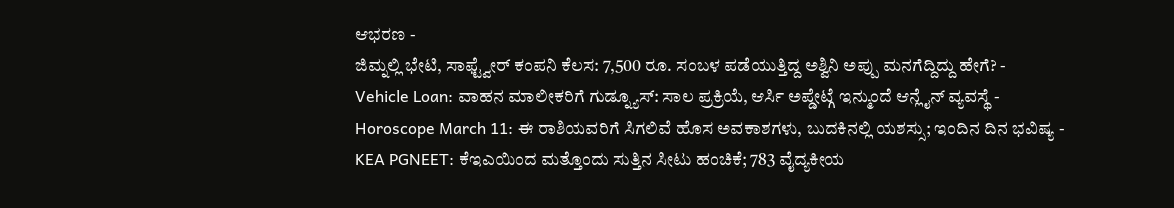ಆಭರಣ -
ಜಿಮ್ನಲ್ಲಿ ಭೇಟಿ, ಸಾಫ್ಟ್ವೇರ್ ಕಂಪನಿ ಕೆಲಸ: 7,500 ರೂ. ಸಂಬಳ ಪಡೆಯುತ್ತಿದ್ದ ಅಶ್ವಿನಿ ಅಪ್ಪು ಮನಗೆದ್ದಿದ್ದು ಹೇಗೆ? -
Vehicle Loan: ವಾಹನ ಮಾಲೀಕರಿಗೆ ಗುಡ್ನ್ಯೂಸ್: ಸಾಲ ಪ್ರಕ್ರಿಯೆ, ಆರ್ಸಿ ಅಪ್ಡೇಟ್ಗೆ ಇನ್ಮುಂದೆ ಆನ್ಲೈನ್ ವ್ಯವಸ್ಥೆ -
Horoscope March 11: ಈ ರಾಶಿಯವರಿಗೆ ಸಿಗಲಿವೆ ಹೊಸ ಅವಕಾಶಗಳು, ಬುದಕಿನಲ್ಲಿ ಯಶಸ್ಸು; ಇಂದಿನ ದಿನ ಭವಿಷ್ಯ -
KEA PGNEET: ಕೆಇಎಯಿಂದ ಮತ್ತೊಂದು ಸುತ್ತಿನ ಸೀಟು ಹಂಚಿಕೆ; 783 ವೈದ್ಯಕೀಯ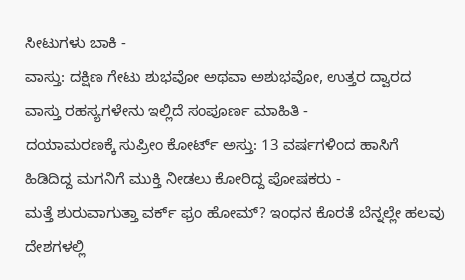ಸೀಟುಗಳು ಬಾಕಿ -
ವಾಸ್ತು: ದಕ್ಷಿಣ ಗೇಟು ಶುಭವೋ ಅಥವಾ ಅಶುಭವೋ, ಉತ್ತರ ದ್ವಾರದ ವಾಸ್ತು ರಹಸ್ಯಗಳೇನು ಇಲ್ಲಿದೆ ಸಂಪೂರ್ಣ ಮಾಹಿತಿ -
ದಯಾಮರಣಕ್ಕೆ ಸುಪ್ರೀಂ ಕೋರ್ಟ್ ಅಸ್ತು: 13 ವರ್ಷಗಳಿಂದ ಹಾಸಿಗೆ ಹಿಡಿದಿದ್ದ ಮಗನಿಗೆ ಮುಕ್ತಿ ನೀಡಲು ಕೋರಿದ್ದ ಪೋಷಕರು -
ಮತ್ತೆ ಶುರುವಾಗುತ್ತಾ ವರ್ಕ್ ಫ್ರಂ ಹೋಮ್? ಇಂಧನ ಕೊರತೆ ಬೆನ್ನಲ್ಲೇ ಹಲವು ದೇಶಗಳಲ್ಲಿ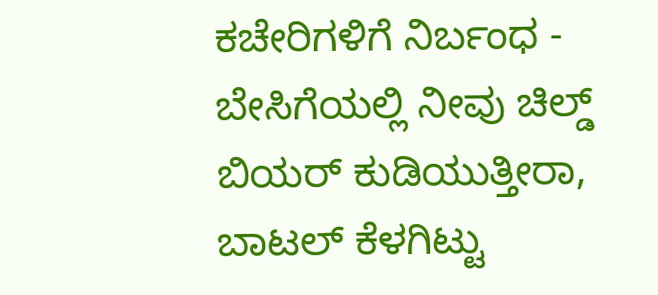ಕಚೇರಿಗಳಿಗೆ ನಿರ್ಬಂಧ -
ಬೇಸಿಗೆಯಲ್ಲಿ ನೀವು ಚಿಲ್ಡ್ ಬಿಯರ್ ಕುಡಿಯುತ್ತೀರಾ, ಬಾಟಲ್ ಕೆಳಗಿಟ್ಟು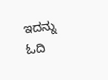ಇದನ್ನು ಓದಿ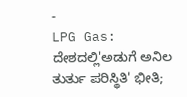-
LPG Gas: ದೇಶದಲ್ಲಿ'ಅಡುಗೆ ಅನಿಲ ತುರ್ತು ಪರಿಸ್ಥಿತಿ' ಭೀತಿ;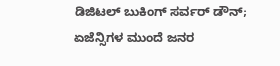ಡಿಜಿಟಲ್ ಬುಕಿಂಗ್ ಸರ್ವರ್ ಡೌನ್; ಏಜೆನ್ಸಿಗಳ ಮುಂದೆ ಜನರ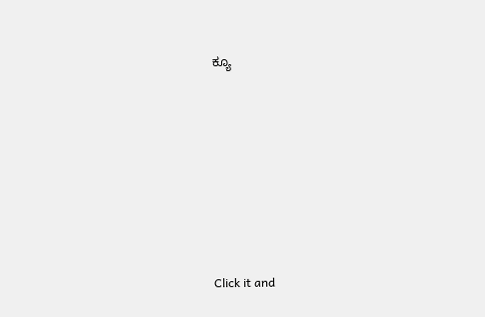ಕ್ಯೂ












Click it and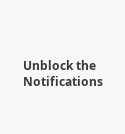Unblock the Notifications